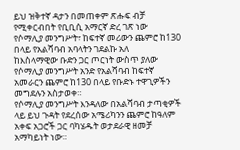ይህ ዝቅተኛ ዳታን በመጠቀም ጽሑፍ ብቻ የሚቀርብበት የቢቢሲ አማርኛ ድረ ገጽ ነው
የሶማሊያ መንግሥት፣ ከፍተኛ መሪውን ጨምሮ ከ130 በላይ የአልሻባብ አባላትን ገደልኩ አለ
ከእስላማዊው ቡድን ጋር ጦርነት ውስጥ ያለው የሶማሊያ መንግሥት አንድ የአልሻባብ ከፍተኛ አመራርን ጨምሮ ከ130 በላይ የቡድኑ ተዋጊዎችን መግደሉን አስታወቀ።
የሶማሊያ መንግሥት እንዳለው በአልሻባብ ታጣቂዎች ላይ ይህ ጉዳት የደረሰው አሜሪካንን ጨምሮ ከዓለም አቀፍ አጋሮች ጋር ባካሄዱት ወታደራዊ ዘመቻ አማካይነት ነው።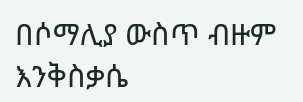በሶማሊያ ውስጥ ብዙም እንቅስቃሴ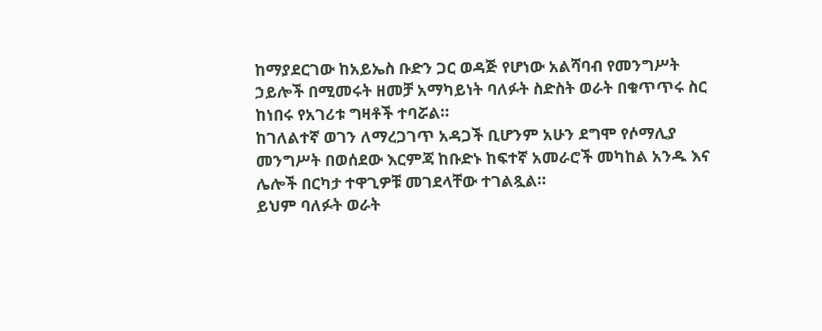ከማያደርገው ከአይኤስ ቡድን ጋር ወዳጅ የሆነው አልሻባብ የመንግሥት ኃይሎች በሚመሩት ዘመቻ አማካይነት ባለፉት ስድስት ወራት በቁጥጥሩ ስር ከነበሩ የአገሪቱ ግዛቶች ተባሯል።
ከገለልተኛ ወገን ለማረጋገጥ አዳጋች ቢሆንም አሁን ደግሞ የሶማሊያ መንግሥት በወሰደው እርምጃ ከቡድኑ ከፍተኛ አመራሮች መካከል አንዱ እና ሌሎች በርካታ ተዋጊዎቹ መገደላቸው ተገልጿል።
ይህም ባለፉት ወራት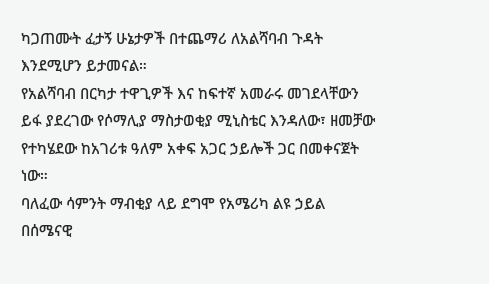ካጋጠሙት ፈታኝ ሁኔታዎች በተጨማሪ ለአልሻባብ ጉዳት እንደሚሆን ይታመናል።
የአልሻባብ በርካታ ተዋጊዎች እና ከፍተኛ አመራሩ መገደላቸውን ይፋ ያደረገው የሶማሊያ ማስታወቂያ ሚኒስቴር እንዳለው፣ ዘመቻው የተካሄደው ከአገሪቱ ዓለም አቀፍ አጋር ኃይሎች ጋር በመቀናጀት ነው።
ባለፈው ሳምንት ማብቂያ ላይ ደግሞ የአሜሪካ ልዩ ኃይል በሰሜናዊ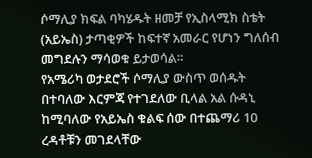ሶማሊያ ክፍል ባካሄዱት ዘመቻ የኢስላሚክ ስቴት (አይኤስ) ታጣቂዎች ከፍተኛ አመራር የሆነን ግለሰብ መግደሉን ማሳወቁ ይታወሳል።
የአሜሪካ ወታደሮች ሶማሊያ ውስጥ ወሰዱት በተባለው እርምጃ የተገደለው ቢላል አል ሱዳኒ ከሚባለው የአይኤስ ቁልፍ ሰው በተጨማሪ 10 ረዳቶቹን መገደላቸው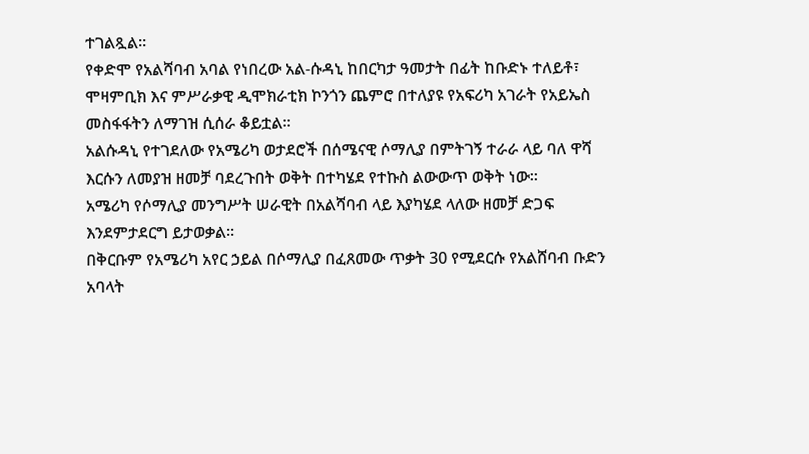ተገልጿል።
የቀድሞ የአልሻባብ አባል የነበረው አል-ሱዳኒ ከበርካታ ዓመታት በፊት ከቡድኑ ተለይቶ፣ ሞዛምቢክ እና ምሥራቃዊ ዲሞክራቲክ ኮንጎን ጨምሮ በተለያዩ የአፍሪካ አገራት የአይኤስ መስፋፋትን ለማገዝ ሲሰራ ቆይቷል።
አልሱዳኒ የተገደለው የአሜሪካ ወታደሮች በሰሜናዊ ሶማሊያ በምትገኝ ተራራ ላይ ባለ ዋሻ እርሱን ለመያዝ ዘመቻ ባደረጉበት ወቅት በተካሄደ የተኩስ ልውውጥ ወቅት ነው።
አሜሪካ የሶማሊያ መንግሥት ሠራዊት በአልሻባብ ላይ እያካሄደ ላለው ዘመቻ ድጋፍ እንደምታደርግ ይታወቃል።
በቅርቡም የአሜሪካ አየር ኃይል በሶማሊያ በፈጸመው ጥቃት 30 የሚደርሱ የአልሸባብ ቡድን አባላት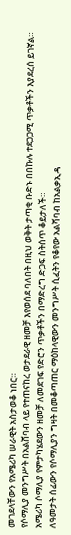መገደላቸውን የአሜሪካ ሠራዊት አስታወቆ ነበር።
የሶማሊያ መንግሥት በአልሸባብ ላይ የተጠናከረ ወታደራዊ ዘመቻ እየወሰደ ባለበት በዚህ ወቅት ታጣቂ ቡድኑ በበኩሉ ተደጋጋሚ ጥቃቶችን እያደረሰ ይገኛል።
አሜሪካ ሶማሊያ የምታካሄደውን ዘመቻ ለመደገፍ የድሮን ጥቃቶችን በማድረግ ድጋፍ ስትሰጥ ቆይታለች።
ለዓመታት ሰፊውን የሶማሊያን ግዛት በመቆጣጠር ማዕከላዊውን መንግሥት ሲፈትን የቆየው አልሻባብ ከአልቃኢዳ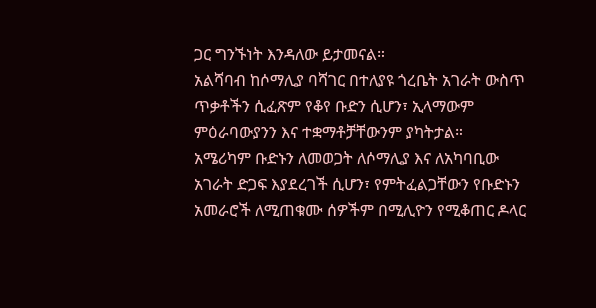ጋር ግንኙነት እንዳለው ይታመናል።
አልሻባብ ከሶማሊያ ባሻገር በተለያዩ ጎረቤት አገራት ውስጥ ጥቃቶችን ሲፈጽም የቆየ ቡድን ሲሆን፣ ኢላማውም ምዕራባውያንን እና ተቋማቶቻቸውንም ያካትታል።
አሜሪካም ቡድኑን ለመወጋት ለሶማሊያ እና ለአካባቢው አገራት ድጋፍ እያደረገች ሲሆን፣ የምትፈልጋቸውን የቡድኑን አመራሮች ለሚጠቁሙ ሰዎችም በሚሊዮን የሚቆጠር ዶላር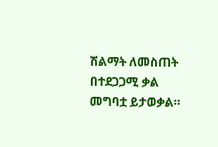ሽልማት ለመስጠት በተደጋጋሚ ቃል መግባቷ ይታወቃል።